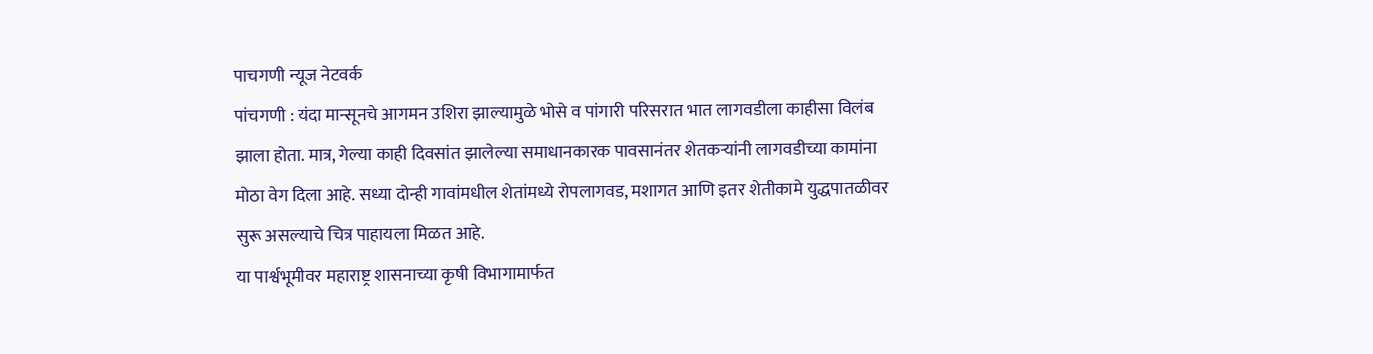पाचगणी न्यूज नेटवर्क
पांचगणी : यंदा मान्सूनचे आगमन उशिरा झाल्यामुळे भोसे व पांगारी परिसरात भात लागवडीला काहीसा विलंब झाला होता. मात्र, गेल्या काही दिवसांत झालेल्या समाधानकारक पावसानंतर शेतकऱ्यांनी लागवडीच्या कामांना मोठा वेग दिला आहे. सध्या दोन्ही गावांमधील शेतांमध्ये रोपलागवड, मशागत आणि इतर शेतीकामे युद्धपातळीवर सुरू असल्याचे चित्र पाहायला मिळत आहे.
या पार्श्वभूमीवर महाराष्ट्र शासनाच्या कृषी विभागामार्फत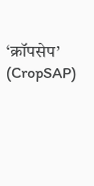‘क्रॉपसेप’ (CropSAP)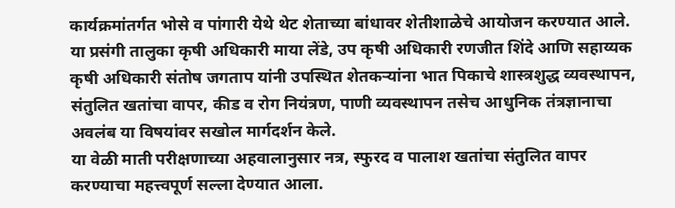कार्यक्रमांतर्गत भोसे व पांगारी येथे थेट शेताच्या बांधावर शेतीशाळेचे आयोजन करण्यात आले. या प्रसंगी तालुका कृषी अधिकारी माया लेंडे, उप कृषी अधिकारी रणजीत शिंदे आणि सहाय्यक कृषी अधिकारी संतोष जगताप यांनी उपस्थित शेतकऱ्यांना भात पिकाचे शास्त्रशुद्ध व्यवस्थापन, संतुलित खतांचा वापर, कीड व रोग नियंत्रण, पाणी व्यवस्थापन तसेच आधुनिक तंत्रज्ञानाचा अवलंब या विषयांवर सखोल मार्गदर्शन केले.
या वेळी माती परीक्षणाच्या अहवालानुसार नत्र, स्फुरद व पालाश खतांचा संतुलित वापर करण्याचा महत्त्वपूर्ण सल्ला देण्यात आला.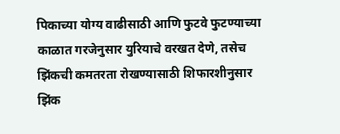पिकाच्या योग्य वाढीसाठी आणि फुटवे फुटण्याच्या काळात गरजेनुसार युरियाचे वरखत देणे, तसेच झिंकची कमतरता रोखण्यासाठी शिफारशीनुसार झिंक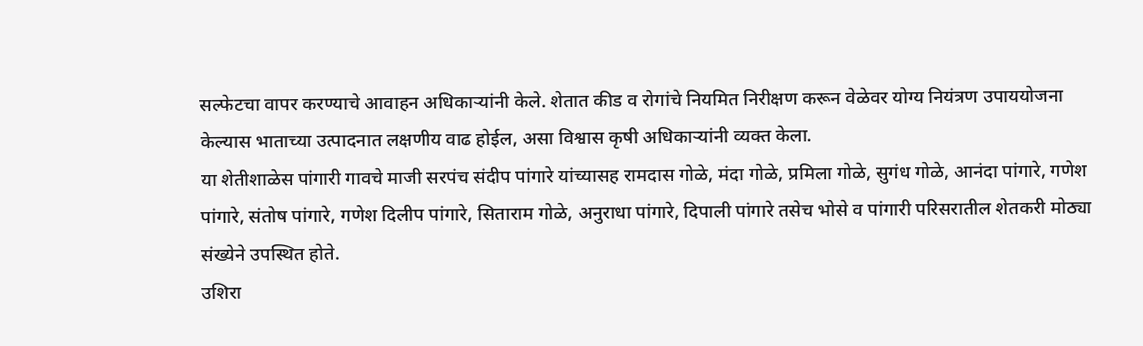सल्फेटचा वापर करण्याचे आवाहन अधिकाऱ्यांनी केले. शेतात कीड व रोगांचे नियमित निरीक्षण करून वेळेवर योग्य नियंत्रण उपाययोजना केल्यास भाताच्या उत्पादनात लक्षणीय वाढ होईल, असा विश्वास कृषी अधिकाऱ्यांनी व्यक्त केला.
या शेतीशाळेस पांगारी गावचे माजी सरपंच संदीप पांगारे यांच्यासह रामदास गोळे, मंदा गोळे, प्रमिला गोळे, सुगंध गोळे, आनंदा पांगारे, गणेश पांगारे, संतोष पांगारे, गणेश दिलीप पांगारे, सिताराम गोळे, अनुराधा पांगारे, दिपाली पांगारे तसेच भोसे व पांगारी परिसरातील शेतकरी मोठ्या संख्येने उपस्थित होते.
उशिरा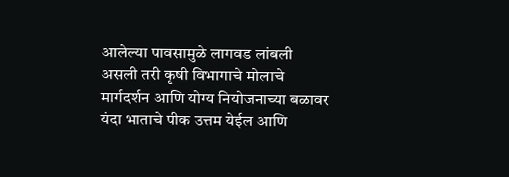आलेल्या पावसामुळे लागवड लांबली असली तरी कृषी विभागाचे मोलाचे मार्गदर्शन आणि योग्य नियोजनाच्या बळावर यंदा भाताचे पीक उत्तम येईल आणि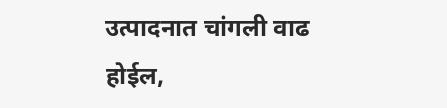उत्पादनात चांगली वाढ होईल,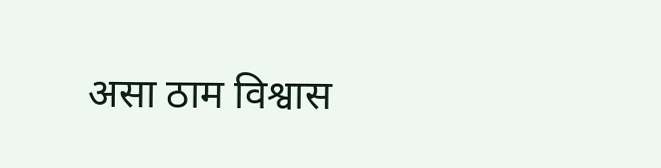असा ठाम विश्वास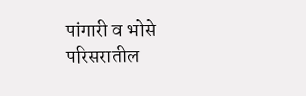पांगारी व भोसे परिसरातील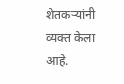शेतकऱ्यांनी व्यक्त केला आहे.